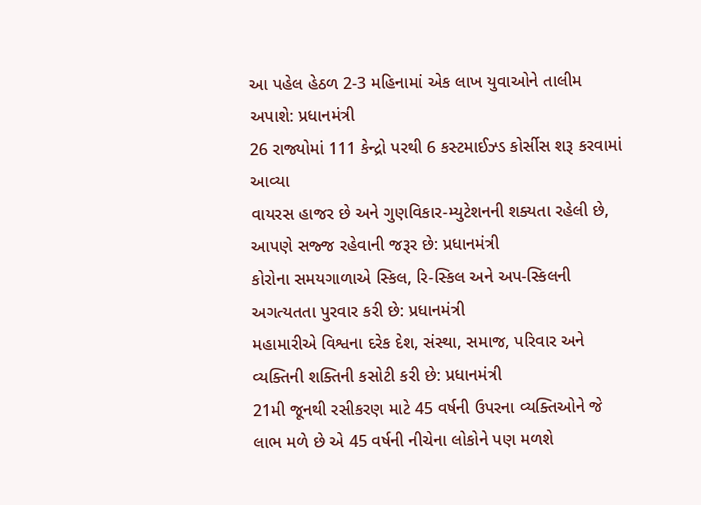આ પહેલ હેઠળ 2-3 મહિનામાં એક લાખ યુવાઓને તાલીમ અપાશે: પ્રધાનમંત્રી
26 રાજ્યોમાં 111 કેન્દ્રો પરથી 6 કસ્ટમાઈઝ્ડ કોર્સીસ શરૂ કરવામાં આવ્યા
વાયરસ હાજર છે અને ગુણવિકાર-મ્યુટેશનની શક્યતા રહેલી છે, આપણે સજ્જ રહેવાની જરૂર છે: પ્રધાનમંત્રી
કોરોના સમયગાળાએ સ્કિલ, રિ-સ્કિલ અને અપ-સ્કિલની અગત્યતતા પુરવાર કરી છે: પ્રધાનમંત્રી
મહામારીએ વિશ્વના દરેક દેશ, સંસ્થા, સમાજ, પરિવાર અને વ્યક્તિની શક્તિની કસોટી કરી છે: પ્રધાનમંત્રી
21મી જૂનથી રસીકરણ માટે 45 વર્ષની ઉપરના વ્યક્તિઓને જે લાભ મળે છે એ 45 વર્ષની નીચેના લોકોને પણ મળશે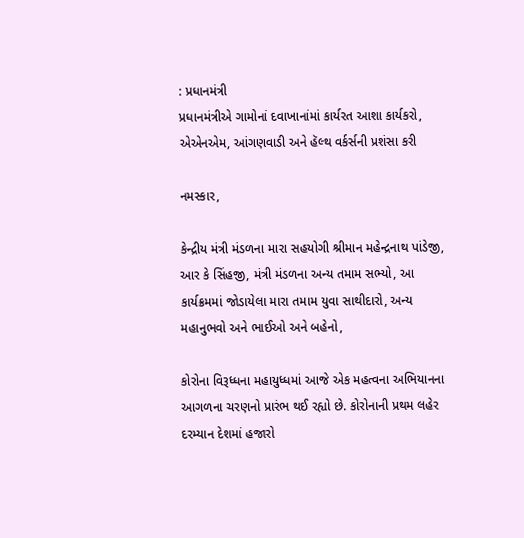: પ્રધાનમંત્રી
પ્રધાનમંત્રીએ ગામોનાં દવાખાનાંમાં કાર્યરત આશા કાર્યકરો, એએનએમ, આંગણવાડી અને હૅલ્થ વર્કર્સની પ્રશંસા કરી

નમસ્કાર,

કેન્દ્રીય મંત્રી મંડળના મારા સહયોગી શ્રીમાન મહેન્દ્રનાથ પાંડેજી, આર કે સિંહજી, મંત્રી મંડળના અન્ય તમામ સભ્યો, આ કાર્યક્રમમાં જોડાયેલા મારા તમામ યુવા સાથીદારો, અન્ય મહાનુભવો અને ભાઈઓ અને બહેનો,

કોરોના વિરૂધ્ધના મહાયુધ્ધમાં આજે એક મહત્વના અભિયાનના આગળના ચરણનો પ્રારંભ થઈ રહ્યો છે. કોરોનાની પ્રથમ લહેર દરમ્યાન દેશમાં હજારો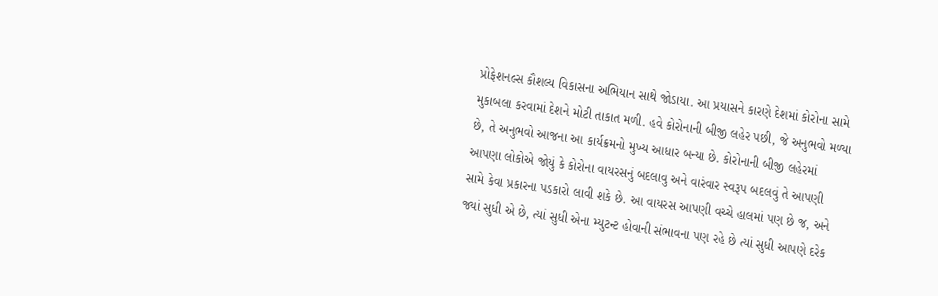પ્રોફેશનલ્સ કૌશલ્ય વિકાસના અભિયાન સાથે જોડાયા. આ પ્રયાસને કારણે દેશમાં કોરોના સામે મુકાબલા કરવામાં દેશને મોટી તાકાત મળી. હવે કોરોનાની બીજી લહેર પછી, જે અનુભવો મળ્યા છે, તે અનુભવો આજના આ કાર્યક્રમનો મુખ્ય આધાર બન્યા છે. કોરોનાની બીજી લહેરમાં આપણા લોકોએ જોયું કે કોરોના વાયરસનું બદલાવુ અને વારંવાર સ્વરૂપ બદલવું તે આપણી સામે કેવા પ્રકારના પડકારો લાવી શકે છે. આ વાયરસ આપણી વચ્ચે હાલમાં પણ છે જ, અને જ્યાં સુધી એ છે, ત્યાં સુધી એના મ્યુટન્ટ હોવાની સંભાવના પણ રહે છે ત્યાં સુધી આપણે દરેક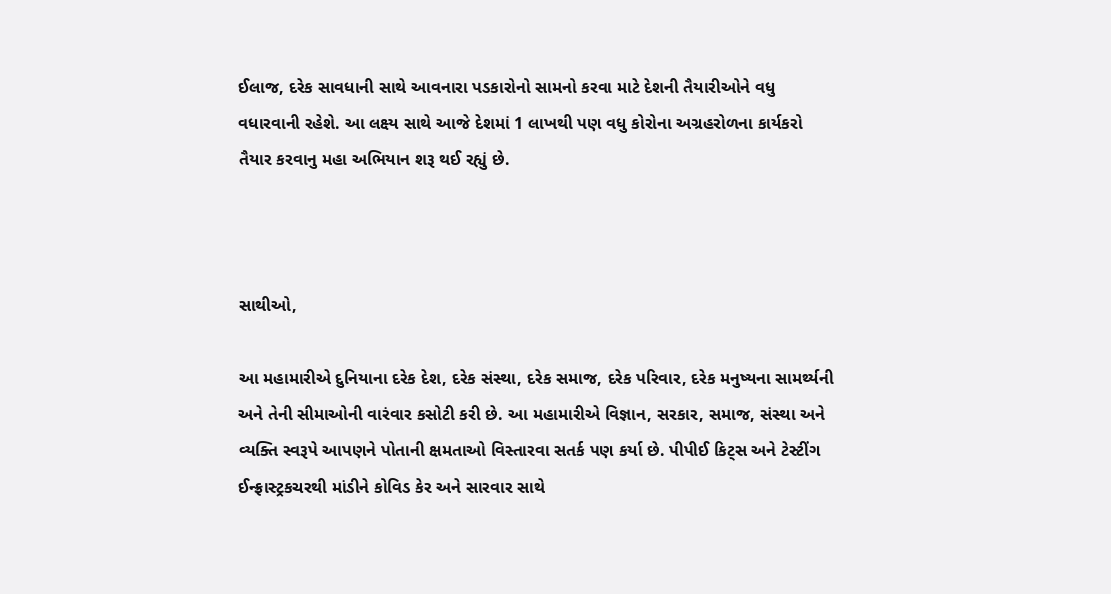ઈલાજ, દરેક સાવધાની સાથે આવનારા પડકારોનો સામનો કરવા માટે દેશની તૈયારીઓને વધુ વધારવાની રહેશે. આ લક્ષ્ય સાથે આજે દેશમાં 1 લાખથી પણ વધુ કોરોના અગ્રહરોળના કાર્યકરો  તૈયાર કરવાનુ મહા અભિયાન શરૂ થઈ રહ્યું છે.



સાથીઓ,

આ મહામારીએ દુનિયાના દરેક દેશ, દરેક સંસ્થા, દરેક સમાજ, દરેક પરિવાર, દરેક મનુષ્યના સામર્થ્યની અને તેની સીમાઓની વારંવાર કસોટી કરી છે. આ મહામારીએ વિજ્ઞાન, સરકાર, સમાજ, સંસ્થા અને વ્યક્તિ સ્વરૂપે આપણને પોતાની ક્ષમતાઓ વિસ્તારવા સતર્ક પણ કર્યા છે. પીપીઈ કિટ્સ અને ટેસ્ટીંગ ઈન્ફ્રાસ્ટ્રકચરથી માંડીને કોવિડ કેર અને સારવાર સાથે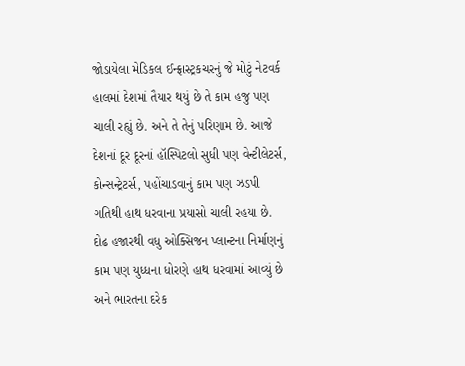જોડાયેલા મેડિકલ ઈન્ફ્રાસ્ટ્રકચરનું જે મોટું નેટવર્ક હાલમાં દેશમાં તૈયાર થયું છે તે કામ હજુ પણ ચાલી રહ્યું છે. અને તે તેનું પરિણામ છે. આજે દેશનાં દૂર દૂરનાં હૉસ્પિટલો સુધી પણ વેન્ટીલેટર્સ, કોન્સન્ટ્રેટર્સ, પહોંચાડવાનું કામ પણ ઝડપી ગતિથી હાથ ધરવાના પ્રયાસો ચાલી રહયા છે. દોઢ હજારથી વધુ ઓક્સિજન પ્લાન્ટના નિર્માણનું કામ પણ યુધ્ધના ધોરણે હાથ ધરવામાં આવ્યું છે અને ભારતના દરેક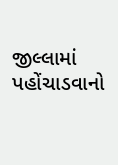જીલ્લામાં પહોંચાડવાનો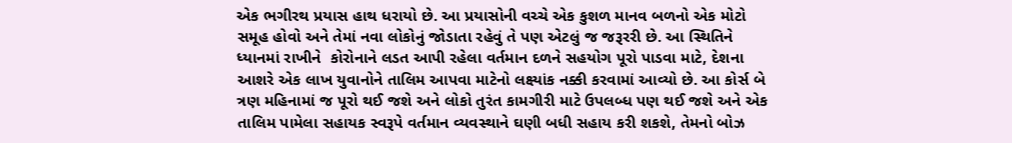એક ભગીરથ પ્રયાસ હાથ ધરાયો છે. આ પ્રયાસોની વચ્ચે એક કુશળ માનવ બળનો એક મોટો સમૂહ હોવો અને તેમાં નવા લોકોનું જોડાતા રહેવું તે પણ એટલું જ જરૂરરી છે. આ સ્થિતિને ધ્યાનમાં રાખીને  કોરોનાને લડત આપી રહેલા વર્તમાન દળને સહયોગ પૂરો પાડવા માટે, દેશના આશરે એક લાખ યુવાનોને તાલિમ આપવા માટેનો લક્ષ્યાંક નક્કી કરવામાં આવ્યો છે. આ કોર્સ બે ત્રણ મહિનામાં જ પૂરો થઈ જશે અને લોકો તુરંત કામગીરી માટે ઉપલબ્ધ પણ થઈ જશે અને એક તાલિમ પામેલા સહાયક સ્વરૂપે વર્તમાન વ્યવસ્થાને ઘણી બધી સહાય કરી શકશે, તેમનો બોઝ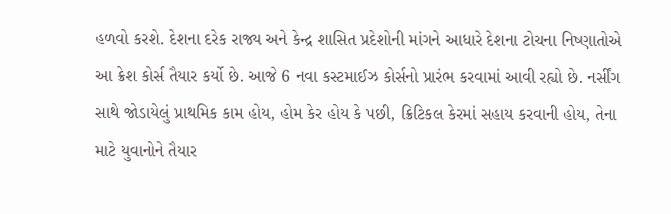હળવો કરશે. દેશના દરેક રાજ્ય અને કેન્દ્ર શાસિત પ્રદેશોની માંગને આધારે દેશના ટોચના નિષ્ણાતોએ આ ક્રેશ કોર્સ તૈયાર કર્યો છે. આજે 6 નવા કસ્ટમાઈઝ કોર્સનો પ્રારંભ કરવામાં આવી રહ્યો છે. નર્સીંગ સાથે જોડાયેલું પ્રાથમિક કામ હોય, હોમ કેર હોય કે પછી, ક્રિટિકલ કેરમાં સહાય કરવાની હોય, તેના માટે યુવાનોને તૈયાર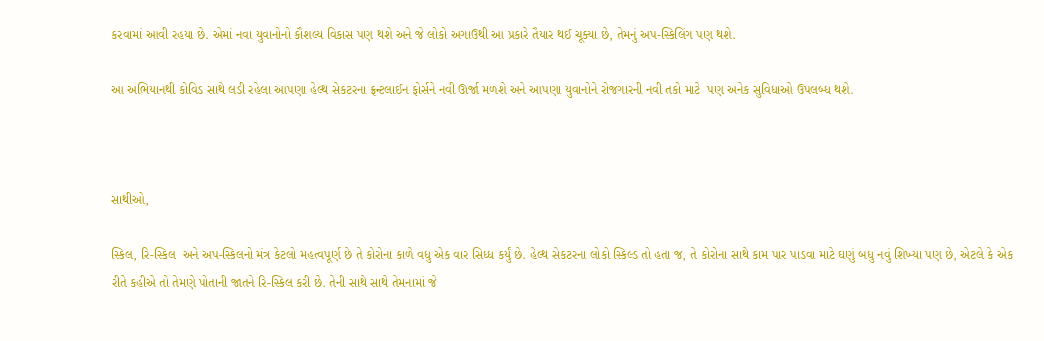કરવામાં આવી રહયા છે. એમાં નવા યુવાનોનો કૌશલ્ય વિકાસ પણ થશે અને જે લોકો અગાઉથી આ પ્રકારે તૈયાર થઈ ચૂક્યા છે, તેમનું અપ-સ્કિલિંગ પણ થશે.

આ અભિયાનથી કોવિડ સાથે લડી રહેલા આપણા હેલ્થ સેકટરના ફ્રન્ટલાઈન ફોર્સને નવી ઊર્જા મળશે અને આપણા યુવાનોને રોજગારની નવી તકો માટે  પણ અનેક સુવિધાઓ ઉપલબ્ધ થશે.



સાથીઓ,

સ્કિલ, રિ-સ્કિલ  અને અપ-સ્કિલનો મંત્ર કેટલો મહત્વપૂર્ણ છે તે કોરોના કાળે વધુ એક વાર સિધ્ધ કર્યું છે. હેલ્થ સેકટરના લોકો સ્કિલ્ડ તો હતા જ, તે કોરોના સાથે કામ પાર પાડવા માટે ઘણું બધુ નવું શિખ્યા પણ છે, એટલે કે એક રીતે કહીએ તો તેમણે પોતાની જાતને રિ-સ્કિલ કરી છે. તેની સાથે સાથે તેમનામાં જે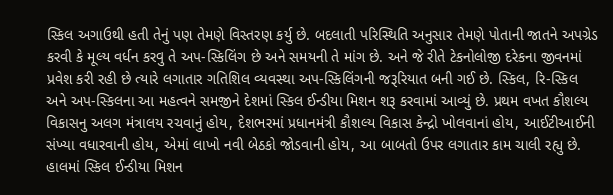સ્કિલ અગાઉથી હતી તેનું પણ તેમણે વિસ્તરણ કર્યુ છે. બદલાતી પરિસ્થિતિ અનુસાર તેમણે પોતાની જાતને અપગ્રેડ કરવી કે મૂલ્ય વર્ધન કરવુ તે અપ-સ્કિલિંગ છે અને સમયની તે માંગ છે. અને જે રીતે ટેકનોલોજી દરેકના જીવનમાં પ્રવેશ કરી રહી છે ત્યારે લગાતાર ગતિશિલ વ્યવસ્થા અપ-સ્કિલિંગની જરૂરિયાત બની ગઈ છે. સ્કિલ, રિ-સ્કિલ અને અપ-સ્કિલના આ મહત્વને સમજીને દેશમાં સ્કિલ ઈન્ડીયા મિશન શરૂ કરવામાં આવ્યું છે. પ્રથમ વખત કૌશલ્ય વિકાસનુ અલગ મંત્રાલય રચવાનું હોય, દેશભરમાં પ્રધાનમંત્રી કૌશલ્ય વિકાસ કેન્દ્રો ખોલવાનાં હોય, આઈટીઆઈની સંખ્યા વધારવાની હોય, એમાં લાખો નવી બેઠકો જોડવાની હોય, આ બાબતો ઉપર લગાતાર કામ ચાલી રહ્યુ છે. હાલમાં સ્કિલ ઈન્ડીયા મિશન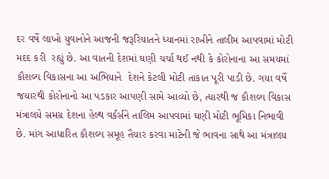દર વર્ષે લાખો યુવાનોને આજની જરૂરિયાતને ધ્યાનમાં રાખીને તાલીમ આપવામાં મોટી મદદ કરી  રહ્યું છે. આ વાતની દેશમાં ઘણી ચર્ચા થઈ નથી કે કોરોનાના આ સમયમાં કૌશલ્ય વિકાસના આ અભિયાને  દેશને કેટલી મોટી તાકાત પૂરી પાડી છે. ગયા વર્ષે જયારથી કોરોનાનો આ પડકાર આપણી સામે આવ્યો છે, ત્યારથી જ કૌશલ્ય વિકાસ મંત્રાલયે સમગ્ર દેશના હેલ્થ વર્કર્સને તાલિમ આપવામાં ઘણી મોટી ભૂમિકા નિભાવી છે. માંગ આધારિત કૌશલ્ય સમૂહ તૈયાર કરવા માટેની જે ભાવના સાથે આ મંત્રાલય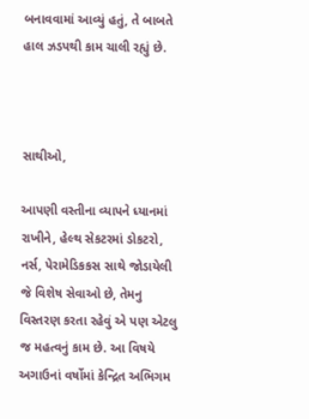બનાવવામાં આવ્યું હતું, તે બાબતે હાલ ઝડપથી કામ ચાલી રહ્યું છે.



સાથીઓ,

આપણી વસ્તીના વ્યાપને ધ્યાનમાં રાખીને, હેલ્થ સેકટરમાં ડોકટરો, નર્સ, પેરામેડિકકસ સાથે જોડાયેલી જે વિશેષ સેવાઓ છે, તેમનુ વિસ્તરણ કરતા રહેવું એ પણ એટલુ જ મહત્વનું કામ છે. આ વિષયે અગાઉનાં વર્ષોમાં કેન્દ્રિત અભિગમ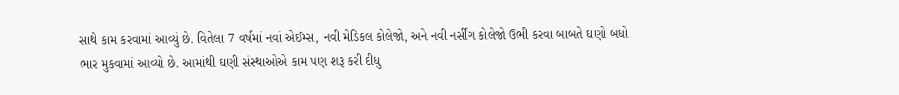સાથે કામ કરવામાં આવ્યું છે. વિતેલા 7 વર્ષમાં નવાં એઈમ્સ, નવી મેડિકલ કોલેજો, અને નવી નર્સીંગ કોલેજો ઉભી કરવા બાબતે ઘણો બધો ભાર મુકવામાં આવ્યો છે. આમાંથી ઘણી સંસ્થાઓએ કામ પણ શરૂ કરી દીધુ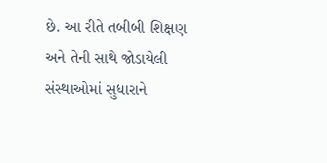છે. આ રીતે તબીબી શિક્ષણ અને તેની સાથે જોડાયેલી સંસ્થાઓમાં સુધારાને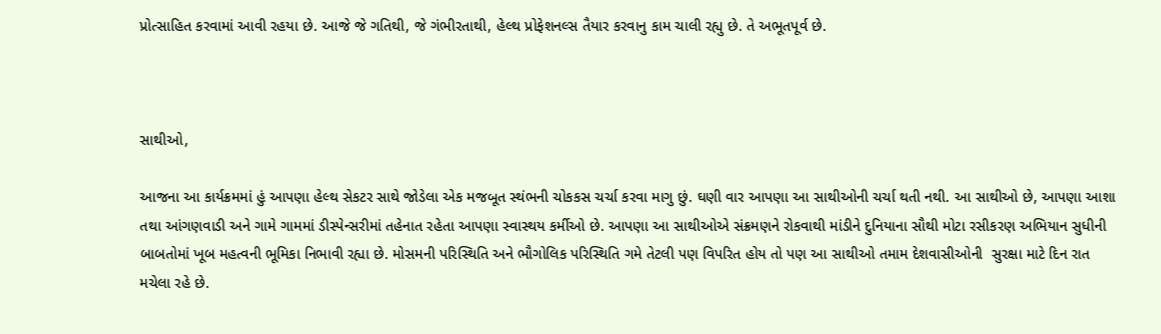પ્રોત્સાહિત કરવામાં આવી રહયા છે. આજે જે ગતિથી, જે ગંભીરતાથી, હેલ્થ પ્રોફેશનલ્સ તૈયાર કરવાનુ કામ ચાલી રહ્યુ છે. તે અભૂતપૂર્વ છે.



સાથીઓ,

આજના આ કાર્યક્રમમાં હું આપણા હેલ્થ સેકટર સાથે જોડેલા એક મજબૂત સ્થંભની ચોકકસ ચર્ચા કરવા માગુ છું. ઘણી વાર આપણા આ સાથીઓની ચર્ચા થતી નથી. આ સાથીઓ છે, આપણા આશા તથા આંગણવાડી અને ગામે ગામમાં ડીસ્પેન્સરીમાં તહેનાત રહેતા આપણા સ્વાસ્થય કર્મીઓ છે. આપણા આ સાથીઓએ સંક્રમણને રોકવાથી માંડીને દુનિયાના સૌથી મોટા રસીકરણ અભિયાન સુધીની બાબતોમાં ખૂબ મહત્વની ભૂમિકા નિભાવી રહ્યા છે. મોસમની પરિસ્થિતિ અને ભૌગોલિક પરિસ્થિતિ ગમે તેટલી પણ વિપરિત હોય તો પણ આ સાથીઓ તમામ દેશવાસીઓની  સુરક્ષા માટે દિન રાત મચેલા રહે છે.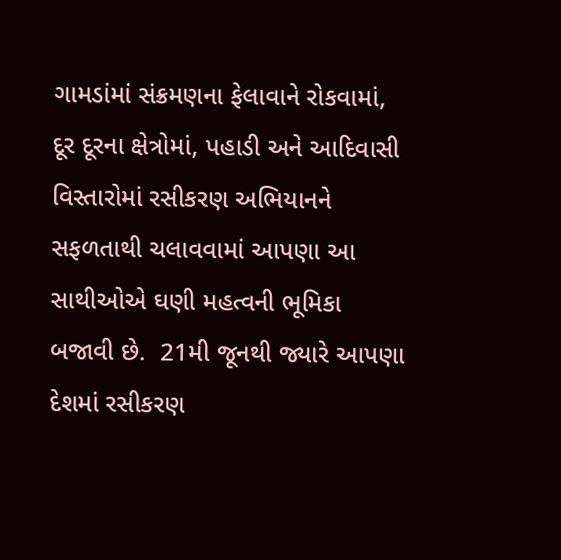ગામડાંમાં સંક્રમણના ફેલાવાને રોકવામાં, દૂર દૂરના ક્ષેત્રોમાં, પહાડી અને આદિવાસી વિસ્તારોમાં રસીકરણ અભિયાનને સફળતાથી ચલાવવામાં આપણા આ સાથીઓએ ઘણી મહત્વની ભૂમિકા બજાવી છે.  21મી જૂનથી જ્યારે આપણા દેશમાં રસીકરણ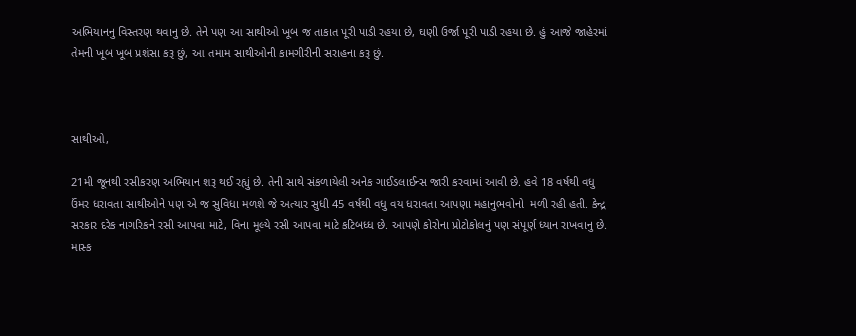અભિયાનનુ વિસ્તરણ થવાનુ છે. તેને પણ આ સાથીઓ ખૂબ જ તાકાત પૂરી પાડી રહયા છે, ઘણી ઉર્જા પૂરી પાડી રહયા છે. હું આજે જાહેરમાં તેમની ખૂબ ખૂબ પ્રશંસા કરૂ છું, આ તમામ સાથીઓની કામગીરીની સરાહના કરૂ છું.



સાથીઓ,

21મી જૂનથી રસીકરણ અભિયાન શરૂ થઈ રહ્યું છે. તેની સાથે સંકળાયેલી અનેક ગાઈડલાઈન્સ જારી કરવામાં આવી છે. હવે 18 વર્ષથી વધુ ઉંમર ધરાવતા સાથીઓને પણ એ જ સુવિધા મળશે જે અત્યાર સુધી 45 વર્ષથી વધુ વય ધરાવતા આપણા મહાનુભવોનો  મળી રહી હતી. કેન્દ્ર સરકાર દરેક નાગરિકને રસી આપવા માટે, વિના મૂલ્યે રસી આપવા માટે કટિબધ્ધ છે. આપણે કોરોના પ્રોટોકોલનું પણ સંપૂર્ણ ધ્યાન રાખવાનુ છે. માસ્ક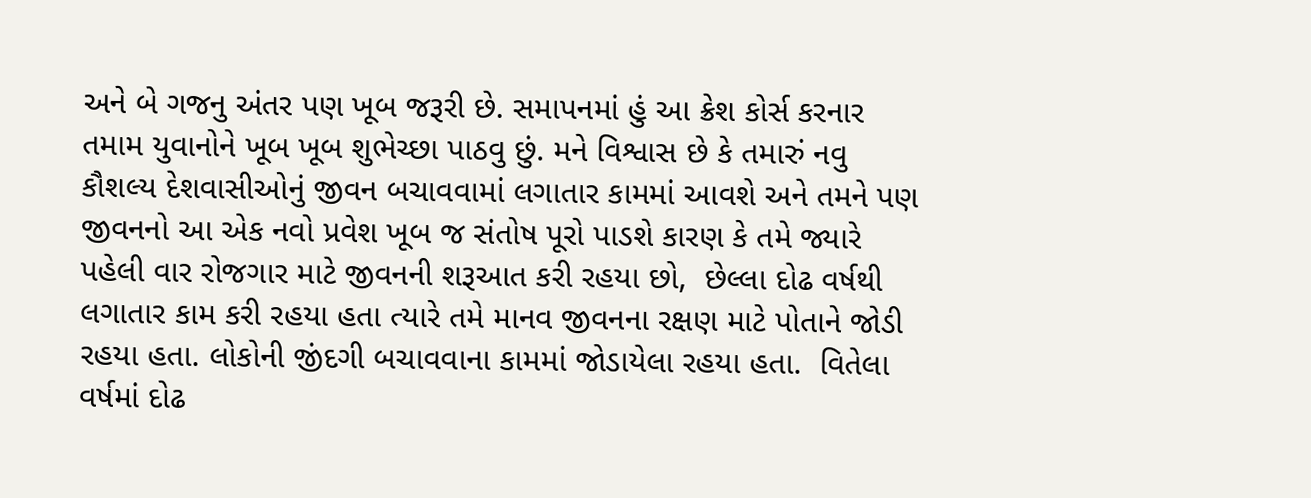અને બે ગજનુ અંતર પણ ખૂબ જરૂરી છે. સમાપનમાં હું આ ક્રેશ કોર્સ કરનાર તમામ યુવાનોને ખૂબ ખૂબ શુભેચ્છા પાઠવુ છું. મને વિશ્વાસ છે કે તમારું નવુ કૌશલ્ય દેશવાસીઓનું જીવન બચાવવામાં લગાતાર કામમાં આવશે અને તમને પણ જીવનનો આ એક નવો પ્રવેશ ખૂબ જ સંતોષ પૂરો પાડશે કારણ કે તમે જ્યારે પહેલી વાર રોજગાર માટે જીવનની શરૂઆત કરી રહયા છો,  છેલ્લા દોઢ વર્ષથી લગાતાર કામ કરી રહયા હતા ત્યારે તમે માનવ જીવનના રક્ષણ માટે પોતાને જોડી રહયા હતા. લોકોની જીંદગી બચાવવાના કામમાં જોડાયેલા રહયા હતા.  વિતેલા વર્ષમાં દોઢ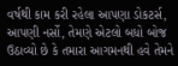વર્ષથી કામ કરી રહેલા આપણા ડોકટર્સ, આપણી નર્સો, તેમણે એટલો બધો બોજ ઉઠાવ્યો છે કે તમારા આગમનથી હવે તેમને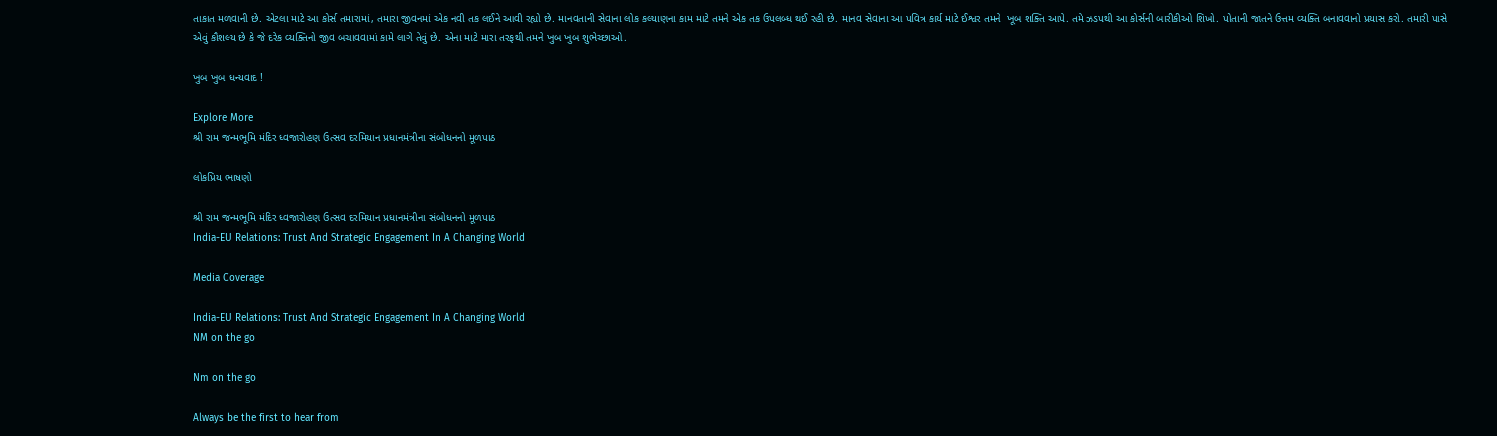તાકાત મળવાની છે. એટલા માટે આ કોર્સ તમારામાં, તમારા જીવનમાં એક નવી તક લઈને આવી રહ્યો છે. માનવતાની સેવાના લોક કલ્યાણના કામ માટે તમને એક તક ઉપલબ્ધ થઈ રહી છે. માનવ સેવાના આ પવિત્ર કાર્ય માટે ઈશ્વર તમને  ખૂબ શક્તિ આપે. તમે ઝડપથી આ કોર્સની બારીકીઓ શિખો. પોતાની જાતને ઉત્તમ વ્યક્તિ બનાવવાનો પ્રયાસ કરો. તમારી પાસે એવું કૌશલ્ય છે કે જે દરેક વ્યક્તિનો જીવ બચાવવામાં કામે લાગે તેવું છે. એના માટે મારા તરફથી તમને ખુબ ખુબ શુભેચ્છાઓ.

ખુબ ખુબ ધન્યવાદ !

Explore More
શ્રી રામ જન્મભૂમિ મંદિર ધ્વજારોહણ ઉત્સવ દરમિયાન પ્રધાનમંત્રીના સંબોધનનો મૂળપાઠ

લોકપ્રિય ભાષણો

શ્રી રામ જન્મભૂમિ મંદિર ધ્વજારોહણ ઉત્સવ દરમિયાન પ્રધાનમંત્રીના સંબોધનનો મૂળપાઠ
India-EU Relations: Trust And Strategic Engagement In A Changing World

Media Coverage

India-EU Relations: Trust And Strategic Engagement In A Changing World
NM on the go

Nm on the go

Always be the first to hear from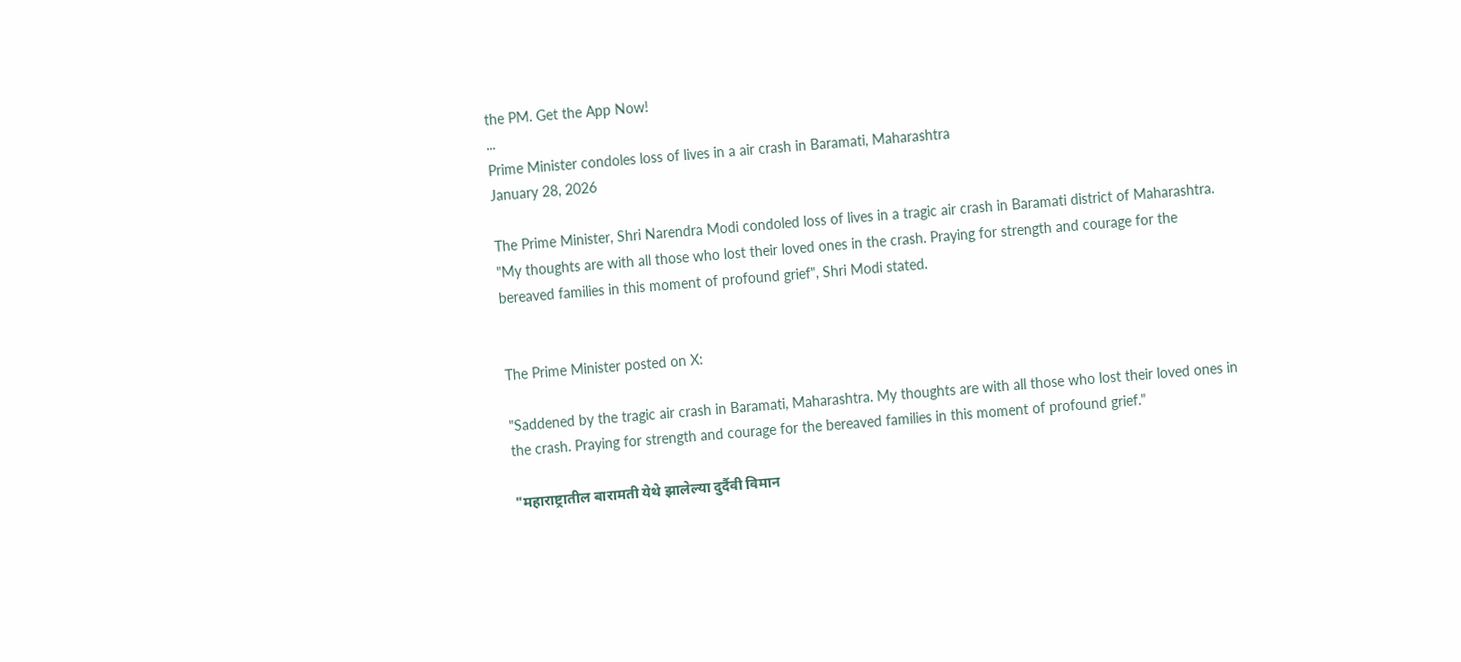the PM. Get the App Now!
...
Prime Minister condoles loss of lives in a air crash in Baramati, Maharashtra
January 28, 2026

The Prime Minister, Shri Narendra Modi condoled loss of lives in a tragic air crash in Baramati district of Maharashtra. "My thoughts are with all those who lost their loved ones in the crash. Praying for strength and courage for the bereaved families in this moment of profound grief", Shri Modi stated.


The Prime Minister posted on X:

"Saddened by the tragic air crash in Baramati, Maharashtra. My thoughts are with all those who lost their loved ones in the crash. Praying for strength and courage for the bereaved families in this moment of profound grief."

"महाराष्ट्रातील बारामती येथे झालेल्या दुर्दैवी विमान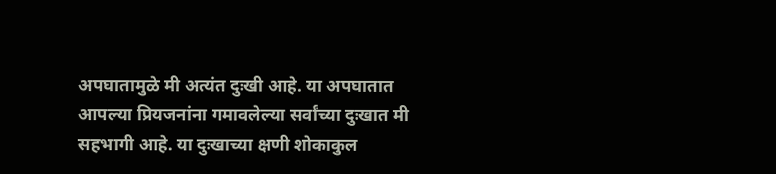अपघातामुळे मी अत्यंत दुःखी आहे. या अपघातात आपल्या प्रियजनांना गमावलेल्या सर्वांच्या दुःखात मी सहभागी आहे. या दुःखाच्या क्षणी शोकाकुल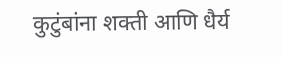कुटुंबांना शक्ती आणि धैर्य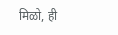मिळो, ही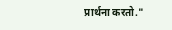प्रार्थना करतो."